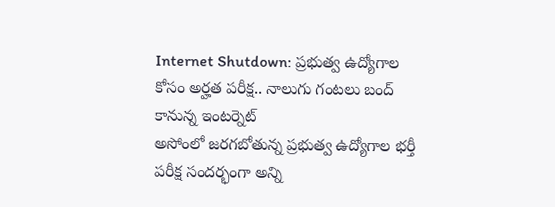Internet Shutdown: ప్రభుత్వ ఉద్యోగాల కోసం అర్హత పరీక్ష.. నాలుగు గంటలు బంద్ కానున్న ఇంటర్నెట్
అసోంలో జరగబోతున్న ప్రభుత్వ ఉద్యోగాల భర్తీ పరీక్ష సందర్భంగా అన్ని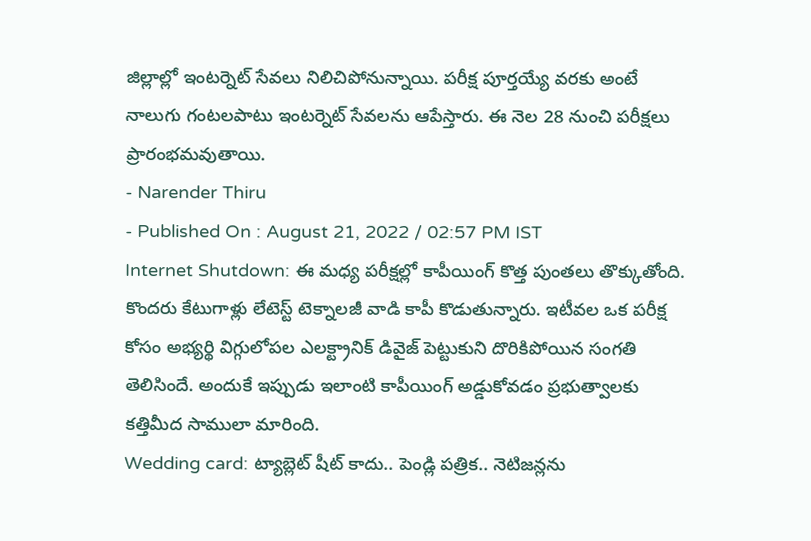జిల్లాల్లో ఇంటర్నెట్ సేవలు నిలిచిపోనున్నాయి. పరీక్ష పూర్తయ్యే వరకు అంటే నాలుగు గంటలపాటు ఇంటర్నెట్ సేవలను ఆపేస్తారు. ఈ నెల 28 నుంచి పరీక్షలు ప్రారంభమవుతాయి.
- Narender Thiru
- Published On : August 21, 2022 / 02:57 PM IST
Internet Shutdown: ఈ మధ్య పరీక్షల్లో కాపీయింగ్ కొత్త పుంతలు తొక్కుతోంది. కొందరు కేటుగాళ్లు లేటెస్ట్ టెక్నాలజీ వాడి కాపీ కొడుతున్నారు. ఇటీవల ఒక పరీక్ష కోసం అభ్యర్థి విగ్గులోపల ఎలక్ట్రానిక్ డివైజ్ పెట్టుకుని దొరికిపోయిన సంగతి తెలిసిందే. అందుకే ఇప్పుడు ఇలాంటి కాపీయింగ్ అడ్డుకోవడం ప్రభుత్వాలకు కత్తిమీద సాములా మారింది.
Wedding card: ట్యాబ్లెట్ షీట్ కాదు.. పెండ్లి పత్రిక.. నెటిజన్లను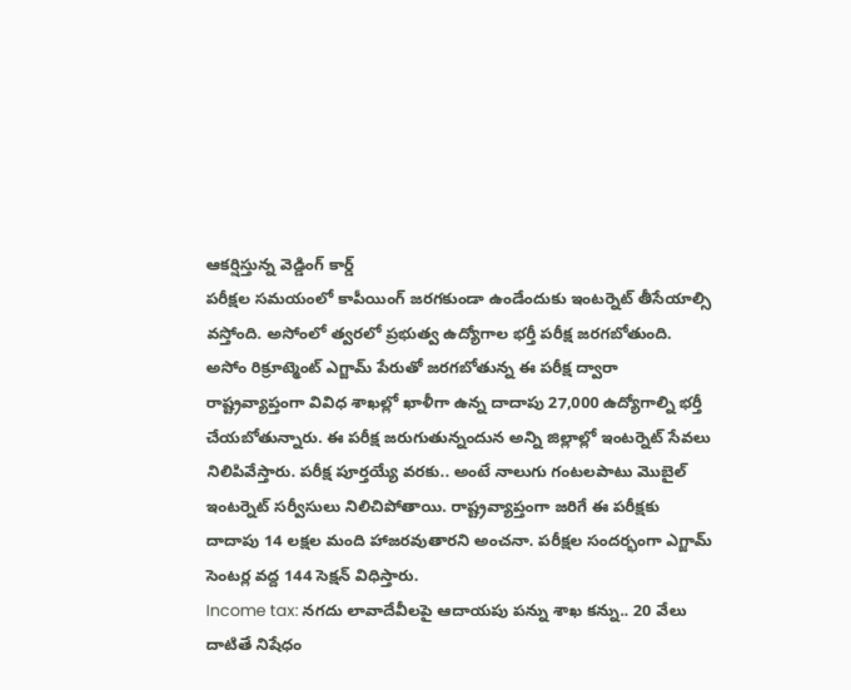ఆకర్షిస్తున్న వెడ్డింగ్ కార్డ్
పరీక్షల సమయంలో కాపీయింగ్ జరగకుండా ఉండేందుకు ఇంటర్నెట్ తీసేయాల్సి వస్తోంది. అసోంలో త్వరలో ప్రభుత్వ ఉద్యోగాల భర్తీ పరీక్ష జరగబోతుంది. అసోం రిక్రూట్మెంట్ ఎగ్జామ్ పేరుతో జరగబోతున్న ఈ పరీక్ష ద్వారా రాష్ట్రవ్యాప్తంగా వివిధ శాఖల్లో ఖాళీగా ఉన్న దాదాపు 27,000 ఉద్యోగాల్ని భర్తీ చేయబోతున్నారు. ఈ పరీక్ష జరుగుతున్నందున అన్ని జిల్లాల్లో ఇంటర్నెట్ సేవలు నిలిపివేస్తారు. పరీక్ష పూర్తయ్యే వరకు.. అంటే నాలుగు గంటలపాటు మొబైల్ ఇంటర్నెట్ సర్వీసులు నిలిచిపోతాయి. రాష్ట్రవ్యాప్తంగా జరిగే ఈ పరీక్షకు దాదాపు 14 లక్షల మంది హాజరవుతారని అంచనా. పరీక్షల సందర్భంగా ఎగ్జామ్ సెంటర్ల వద్ద 144 సెక్షన్ విధిస్తారు.
Income tax: నగదు లావాదేవీలపై ఆదాయపు పన్ను శాఖ కన్ను.. 20 వేలు దాటితే నిషేధం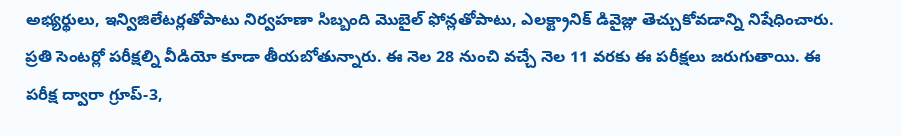అభ్యర్థులు, ఇన్విజిలేటర్లతోపాటు నిర్వహణా సిబ్బంది మొబైల్ ఫోన్లతోపాటు, ఎలక్ట్రానిక్ డివైజ్లు తెచ్చుకోవడాన్ని నిషేధించారు. ప్రతి సెంటర్లో పరీక్షల్ని వీడియో కూడా తీయబోతున్నారు. ఈ నెల 28 నుంచి వచ్చే నెల 11 వరకు ఈ పరీక్షలు జరుగుతాయి. ఈ పరీక్ష ద్వారా గ్రూప్-3,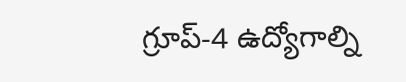గ్రూప్-4 ఉద్యోగాల్ని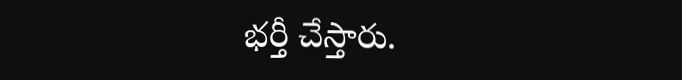భర్తీ చేస్తారు.